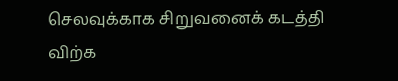செலவுக்காக சிறுவனைக் கடத்தி விற்க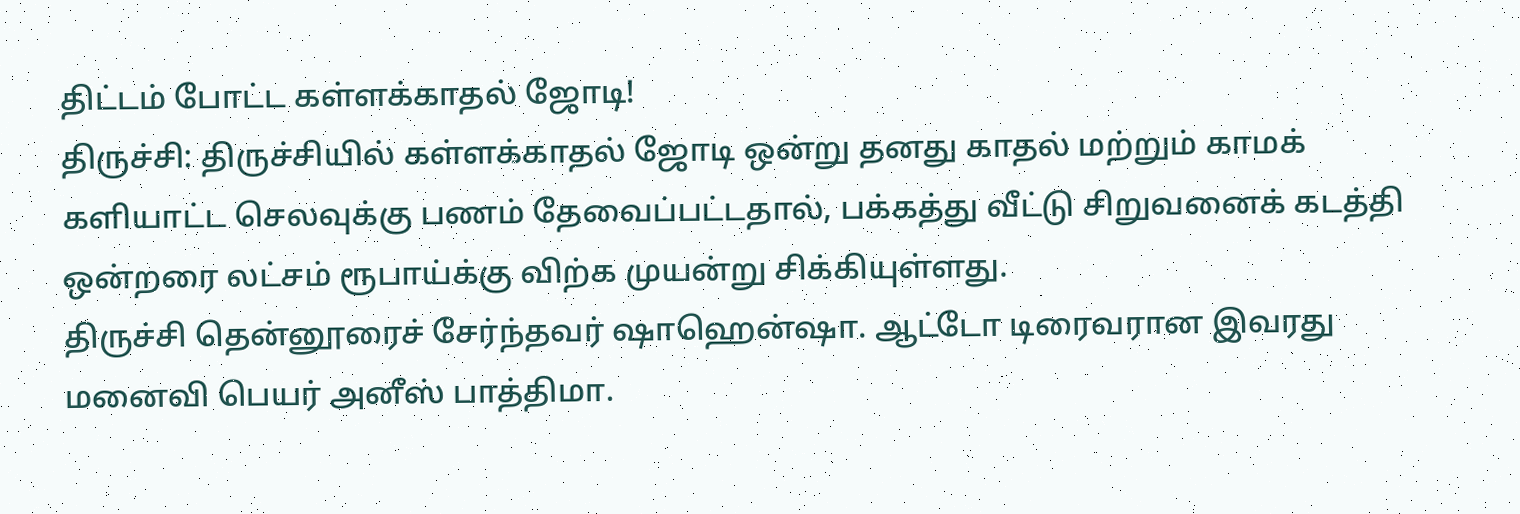திட்டம் போட்ட கள்ளக்காதல் ஜோடி!
திருச்சி: திருச்சியில் கள்ளக்காதல் ஜோடி ஒன்று தனது காதல் மற்றும் காமக் களியாட்ட செலவுக்கு பணம் தேவைப்பட்டதால், பக்கத்து வீட்டு சிறுவனைக் கடத்தி ஒன்றரை லட்சம் ரூபாய்க்கு விற்க முயன்று சிக்கியுள்ளது.
திருச்சி தென்னூரைச் சேர்ந்தவர் ஷாஹென்ஷா. ஆட்டோ டிரைவரான இவரது மனைவி பெயர் அனீஸ் பாத்திமா.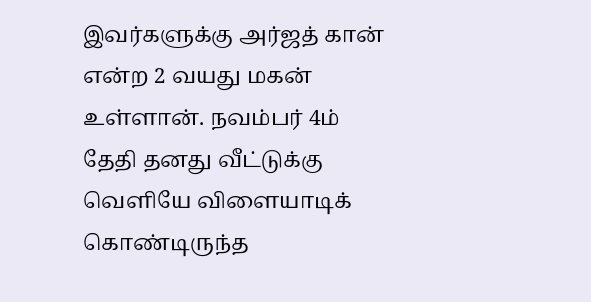இவர்களுக்கு அர்ஜத் கான் என்ற 2 வயது மகன் உள்ளான். நவம்பர் 4ம் தேதி தனது வீட்டுக்கு வெளியே விளையாடிக் கொண்டிருந்த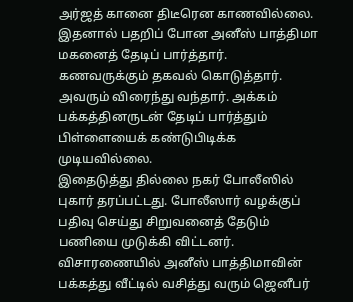அர்ஜத் கானை திடீரென காணவில்லை. இதனால் பதறிப் போன அனீஸ் பாத்திமா மகனைத் தேடிப் பார்த்தார். கணவருக்கும் தகவல் கொடுத்தார். அவரும் விரைந்து வந்தார். அக்கம் பக்கத்தினருடன் தேடிப் பார்த்தும் பிள்ளையைக் கண்டுபிடிக்க முடியவில்லை.
இதைடுத்து தில்லை நகர் போலீஸில் புகார் தரப்பட்டது. போலீஸார் வழக்குப் பதிவு செய்து சிறுவனைத் தேடும் பணியை முடுக்கி விட்டனர். விசாரணையில் அனீஸ் பாத்திமாவின் பக்கத்து வீட்டில் வசித்து வரும் ஜெனீபர்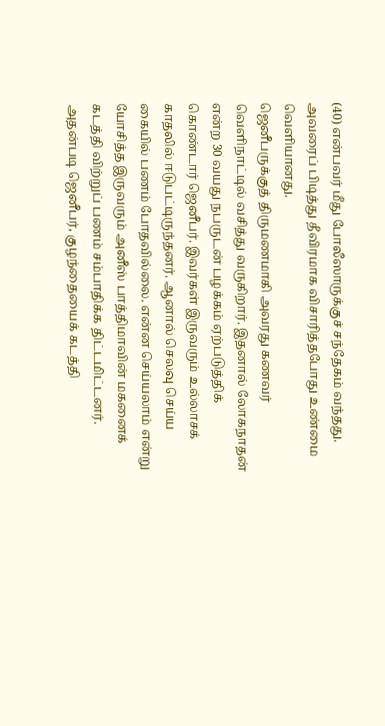(40) என்பவர் மீது போலீஸாருக்குச் சந்தேகம் வந்தது. அவரைப் பிடித்து தீவிரமாக விசாரித்தபோது உண்மை வெளியானது.
ஜெனீபருக்குத் திருமணமாகி அவரது கணவர் வெளிநாட்டில் வசித்து வருகிறார். இதனால் லோகநாதன் என்ற 30 வயது நபருடன் பழக்கம் ஏற்படுத்திக் கொண்டார் ஜெனீபர். இவர்கள் இருவரும் உல்லாசக் காதலில் ஈடுபட்டிருந்தனர். ஆனால் செலவு செய்ய கையில் பணம் போதவில்லை. என்ன செய்யலாம் என்று யோசித்த இருவரும் அனீஸ் பாத்திமாவின் மகனைக் கடத்தி விற்றுப் பணம் சம்பாதிக்க திட்டமிட்டனர்.
அதன்படி ஜெனீபர், குழந்தையைக் கடத்தி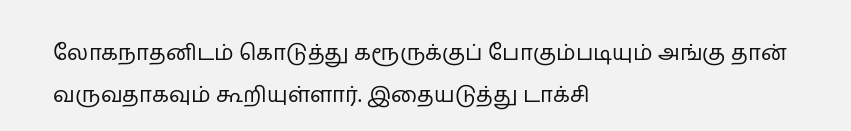லோகநாதனிடம் கொடுத்து கரூருக்குப் போகும்படியும் அங்கு தான் வருவதாகவும் கூறியுள்ளார். இதையடுத்து டாக்சி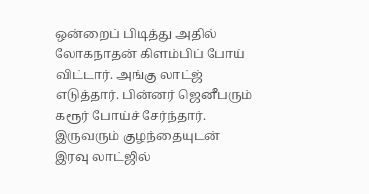ஒன்றைப் பிடித்து அதில் லோகநாதன் கிளம்பிப் போய் விட்டார். அங்கு லாட்ஜ் எடுத்தார். பின்னர் ஜெனீபரும் கரூர் போய்ச் சேர்ந்தார். இருவரும் குழந்தையுடன் இரவு லாட்ஜில்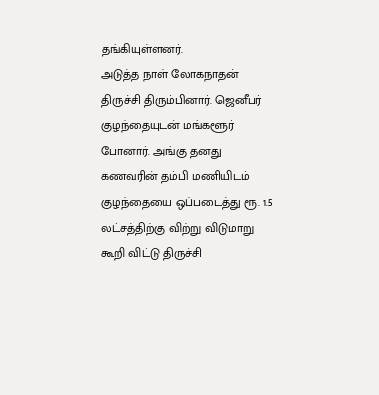தங்கியுள்ளனர்.
அடுத்த நாள் லோகநாதன் திருச்சி திரும்பினார். ஜெனீபர் குழந்தையுடன் மங்களூர் போனார். அங்கு தனது கணவரின் தம்பி மணியிடம் குழந்தையை ஒப்படைத்து ரூ. 1.5 லட்சத்திற்கு விற்று விடுமாறு கூறி விட்டு திருச்சி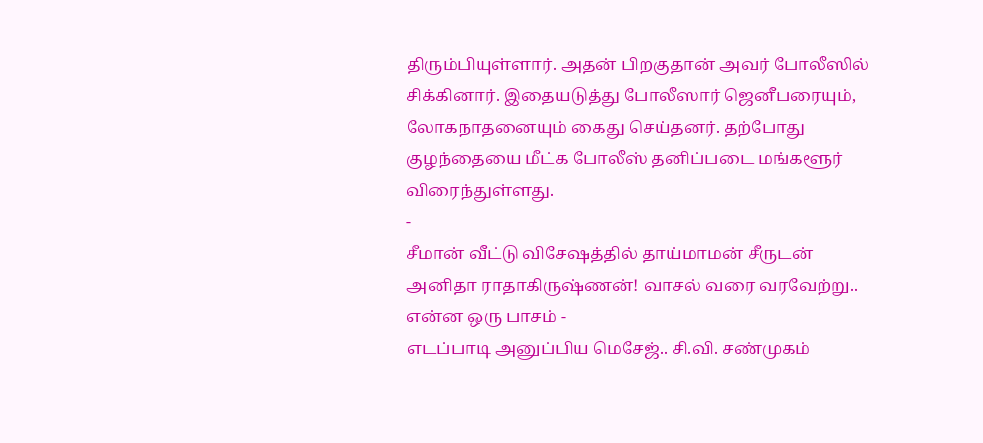திரும்பியுள்ளார். அதன் பிறகுதான் அவர் போலீஸில் சிக்கினார். இதையடுத்து போலீஸார் ஜெனீபரையும், லோகநாதனையும் கைது செய்தனர். தற்போது குழந்தையை மீட்க போலீஸ் தனிப்படை மங்களூர் விரைந்துள்ளது.
-
சீமான் வீட்டு விசேஷத்தில் தாய்மாமன் சீருடன் அனிதா ராதாகிருஷ்ணன்! வாசல் வரை வரவேற்று.. என்ன ஒரு பாசம் -
எடப்பாடி அனுப்பிய மெசேஜ்.. சி.வி. சண்முகம்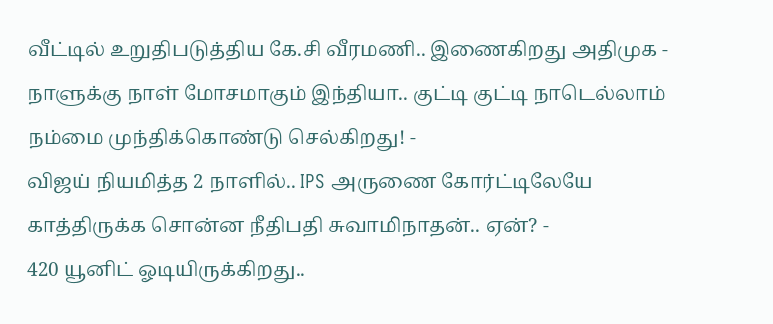வீட்டில் உறுதிபடுத்திய கே.சி வீரமணி.. இணைகிறது அதிமுக -
நாளுக்கு நாள் மோசமாகும் இந்தியா.. குட்டி குட்டி நாடெல்லாம் நம்மை முந்திக்கொண்டு செல்கிறது! -
விஜய் நியமித்த 2 நாளில்.. IPS அருணை கோர்ட்டிலேயே காத்திருக்க சொன்ன நீதிபதி சுவாமிநாதன்.. ஏன்? -
420 யூனிட் ஓடியிருக்கிறது..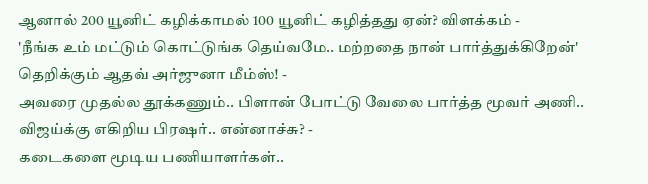ஆனால் 200 யூனிட் கழிக்காமல் 100 யூனிட் கழித்தது ஏன்? விளக்கம் -
'நீங்க உம் மட்டும் கொட்டுங்க தெய்வமே.. மற்றதை நான் பார்த்துக்கிறேன்' தெறிக்கும் ஆதவ் அர்ஜுனா மீம்ஸ்! -
அவரை முதல்ல தூக்கணும்.. பிளான் போட்டு வேலை பார்த்த மூவர் அணி.. விஜய்க்கு எகிறிய பிரஷர்.. என்னாச்சு? -
கடைகளை மூடிய பணியாளர்கள்..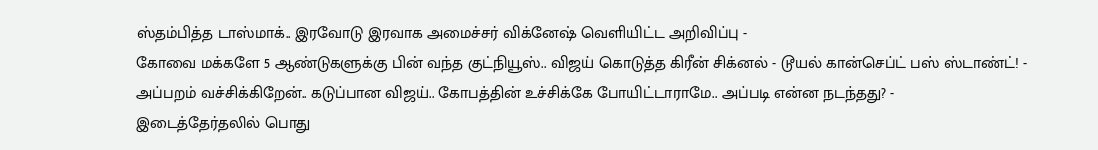ஸ்தம்பித்த டாஸ்மாக்.. இரவோடு இரவாக அமைச்சர் விக்னேஷ் வெளியிட்ட அறிவிப்பு -
கோவை மக்களே 5 ஆண்டுகளுக்கு பின் வந்த குட்நியூஸ்.. விஜய் கொடுத்த கிரீன் சிக்னல் - டூயல் கான்செப்ட் பஸ் ஸ்டாண்ட்! -
அப்பறம் வச்சிக்கிறேன்.. கடுப்பான விஜய்.. கோபத்தின் உச்சிக்கே போயிட்டாராமே.. அப்படி என்ன நடந்தது? -
இடைத்தேர்தலில் பொது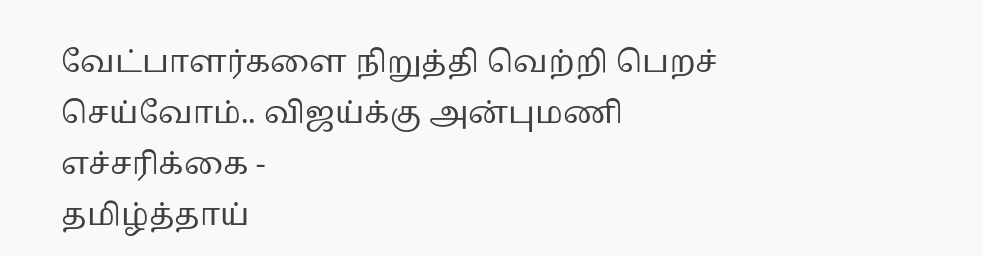வேட்பாளர்களை நிறுத்தி வெற்றி பெறச் செய்வோம்.. விஜய்க்கு அன்புமணி எச்சரிக்கை -
தமிழ்த்தாய்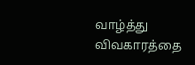வாழ்த்து விவகாரத்தை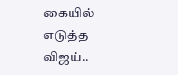கையில் எடுத்த விஜய்..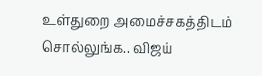உள்துறை அமைச்சகத்திடம் சொல்லுங்க.. விஜய்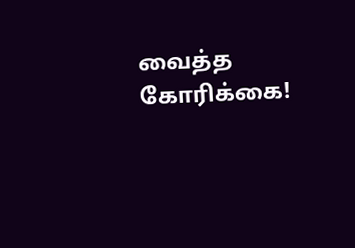வைத்த கோரிக்கை!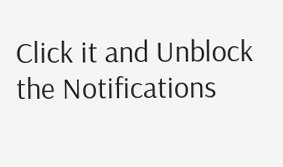Click it and Unblock the Notifications